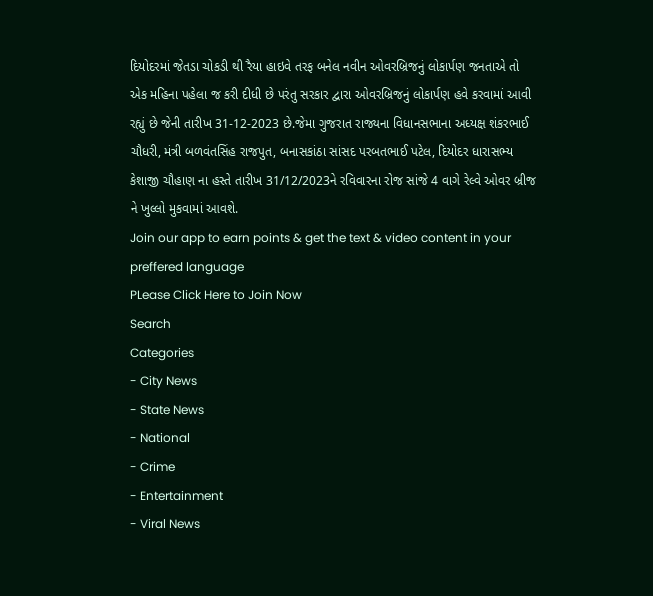દિયોદરમાં જેતડા ચોકડી થી રૈયા હાઇવે તરફ બનેલ નવીન ઓવરબ્રિજનું લોકાર્પણ જનતાએ તો એક મહિના પહેલા જ કરી દીધી છે પરંતુ સરકાર દ્વારા ઓવરબ્રિજનું લોકાર્પણ હવે કરવામાં આવી રહ્યું છે જેની તારીખ 31-12-2023 છે.જેમા ગુજરાત રાજ્યના વિધાનસભાના અધ્યક્ષ શંકરભાઈ ચૌધરી, મંત્રી બળવંતસિંહ રાજપુત, બનાસકાંઠા સાંસદ પરબતભાઈ પટેલ, દિયોદર ધારાસભ્ય કેશાજી ચૌહાણ ના હસ્તે તારીખ 31/12/2023ને રવિવારના રોજ સાંજે 4 વાગે રેલ્વે ઓવર બ્રીજ ને ખુલ્લો મુકવામાં આવશે.
Join our app to earn points & get the text & video content in your preffered language
PLease Click Here to Join Now
Search
Categories
- City News
- State News
- National
- Crime
- Entertainment
- Viral News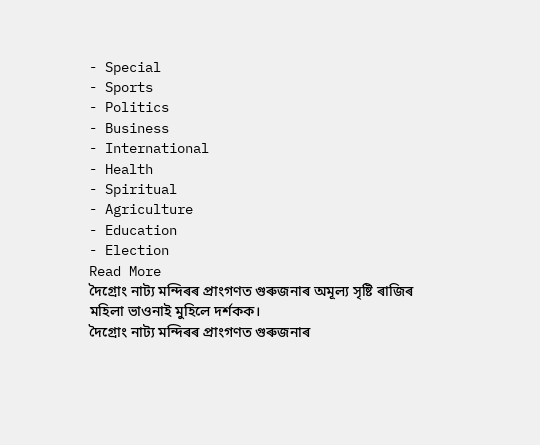- Special
- Sports
- Politics
- Business
- International
- Health
- Spiritual
- Agriculture
- Education
- Election
Read More
দৈগ্ৰোং নাট্য মন্দিৰৰ প্ৰাংগণত গুৰুজনাৰ অমূল্য সৃষ্টি ৰাজিৰ মহিলা ভাওনাই মুহিলে দৰ্শকক।
দৈগ্ৰোং নাট্য মন্দিৰৰ প্ৰাংগণত গুৰুজনাৰ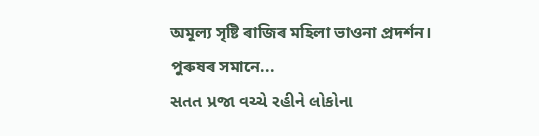অমূল্য সৃষ্টি ৰাজিৰ মহিলা ভাওনা প্ৰদৰ্শন।
পুৰুষৰ সমানে...
સતત પ્રજા વચ્ચે રહીને લોકોના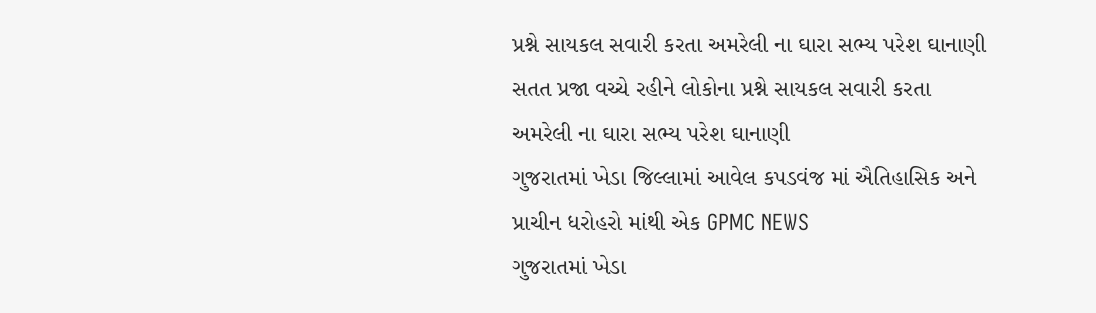પ્રશ્ને સાયકલ સવારી કરતા અમરેલી ના ઘારા સભ્ય પરેશ ઘાનાણી
સતત પ્રજા વચ્ચે રહીને લોકોના પ્રશ્ને સાયકલ સવારી કરતા અમરેલી ના ઘારા સભ્ય પરેશ ઘાનાણી
ગુજરાતમાં ખેડા જિલ્લામાં આવેલ કપડવંજ માં ઐતિહાસિક અને પ્રાચીન ધરોહરો માંથી એક GPMC NEWS
ગુજરાતમાં ખેડા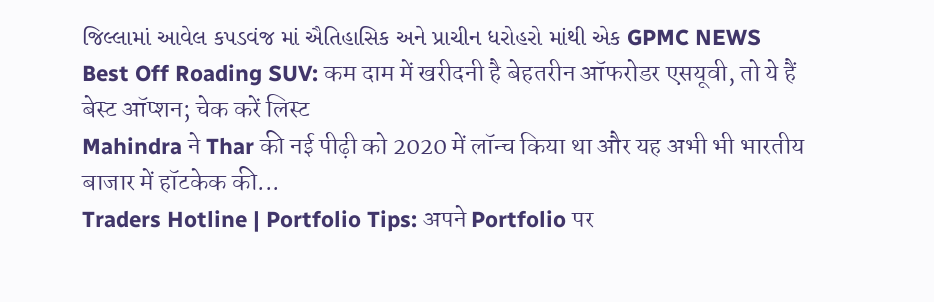જિલ્લામાં આવેલ કપડવંજ માં ઐતિહાસિક અને પ્રાચીન ધરોહરો માંથી એક GPMC NEWS
Best Off Roading SUV: कम दाम में खरीदनी है बेहतरीन ऑफरोडर एसयूवी, तो ये हैं बेस्ट ऑप्शन; चेक करें लिस्ट
Mahindra ने Thar की नई पीढ़ी को 2020 में लॉन्च किया था और यह अभी भी भारतीय बाजार में हॉटकेक की...
Traders Hotline | Portfolio Tips: अपने Portfolio पर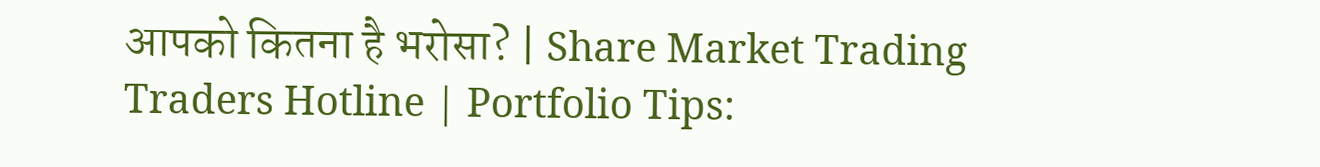आपको कितना है भरोसा? | Share Market Trading
Traders Hotline | Portfolio Tips: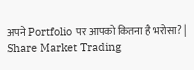अपने Portfolio पर आपको कितना है भरोसा? | Share Market Trading